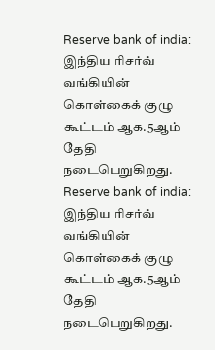Reserve bank of india: இந்திய ரிசர்வ் வங்கியின் கொள்கைக் குழு கூட்டம் ஆக.5ஆம் தேதி நடைபெறுகிறது.
Reserve bank of india: இந்திய ரிசர்வ் வங்கியின் கொள்கைக் குழு கூட்டம் ஆக.5ஆம் தேதி நடைபெறுகிறது.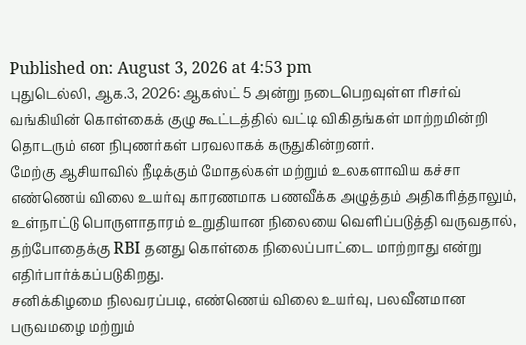Published on: August 3, 2026 at 4:53 pm
புதுடெல்லி, ஆக.3, 2026: ஆகஸ்ட் 5 அன்று நடைபெறவுள்ள ரிசர்வ் வங்கியின் கொள்கைக் குழு கூட்டத்தில் வட்டி விகிதங்கள் மாற்றமின்றி தொடரும் என நிபுணர்கள் பரவலாகக் கருதுகின்றனர்.
மேற்கு ஆசியாவில் நீடிக்கும் மோதல்கள் மற்றும் உலகளாவிய கச்சா எண்ணெய் விலை உயர்வு காரணமாக பணவீக்க அழுத்தம் அதிகரித்தாலும், உள்நாட்டு பொருளாதாரம் உறுதியான நிலையை வெளிப்படுத்தி வருவதால், தற்போதைக்கு RBI தனது கொள்கை நிலைப்பாட்டை மாற்றாது என்று எதிர்பார்க்கப்படுகிறது.
சனிக்கிழமை நிலவரப்படி, எண்ணெய் விலை உயர்வு, பலவீனமான பருவமழை மற்றும்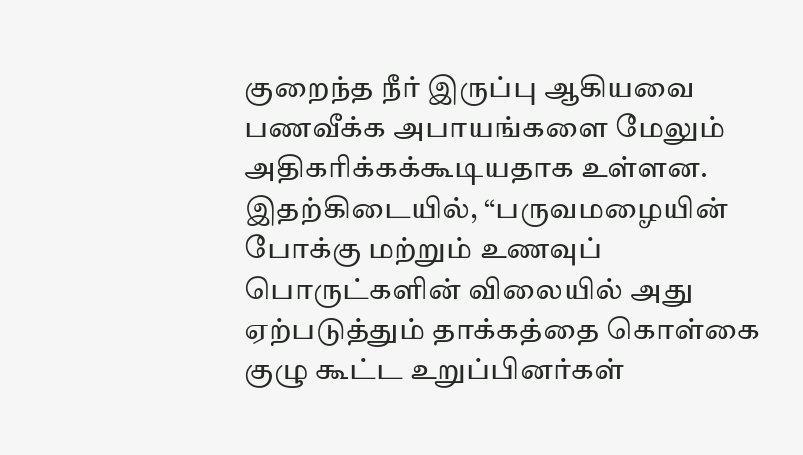குறைந்த நீர் இருப்பு ஆகியவை பணவீக்க அபாயங்களை மேலும் அதிகரிக்கக்கூடியதாக உள்ளன. இதற்கிடையில், “பருவமழையின் போக்கு மற்றும் உணவுப் பொருட்களின் விலையில் அது ஏற்படுத்தும் தாக்கத்தை கொள்கை குழு கூட்ட உறுப்பினர்கள்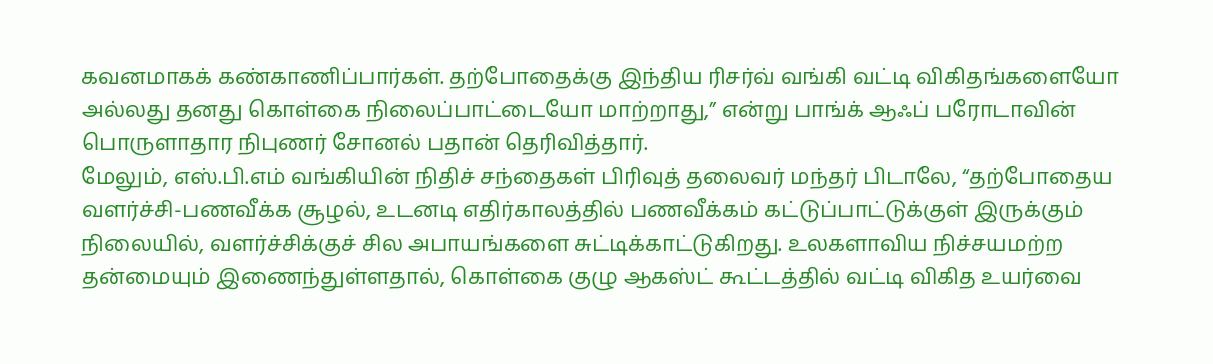கவனமாகக் கண்காணிப்பார்கள். தற்போதைக்கு இந்திய ரிசர்வ் வங்கி வட்டி விகிதங்களையோ அல்லது தனது கொள்கை நிலைப்பாட்டையோ மாற்றாது,” என்று பாங்க் ஆஃப் பரோடாவின் பொருளாதார நிபுணர் சோனல் பதான் தெரிவித்தார்.
மேலும், எஸ்.பி.எம் வங்கியின் நிதிச் சந்தைகள் பிரிவுத் தலைவர் மந்தர் பிடாலே, “தற்போதைய வளர்ச்சி-பணவீக்க சூழல், உடனடி எதிர்காலத்தில் பணவீக்கம் கட்டுப்பாட்டுக்குள் இருக்கும் நிலையில், வளர்ச்சிக்குச் சில அபாயங்களை சுட்டிக்காட்டுகிறது. உலகளாவிய நிச்சயமற்ற தன்மையும் இணைந்துள்ளதால், கொள்கை குழு ஆகஸ்ட் கூட்டத்தில் வட்டி விகித உயர்வை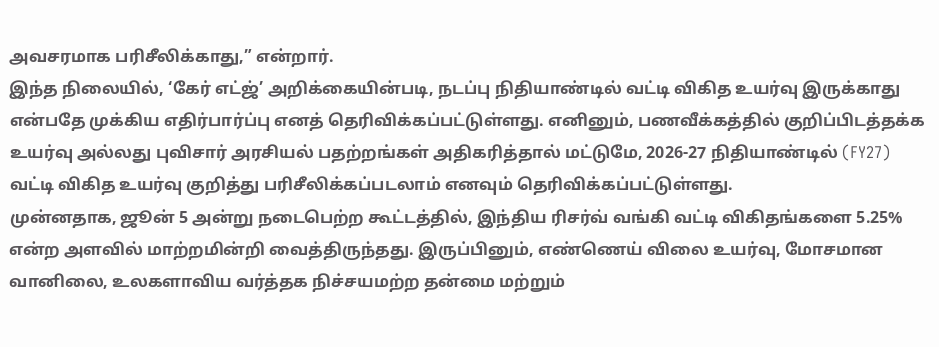அவசரமாக பரிசீலிக்காது,” என்றார்.
இந்த நிலையில், ‘கேர் எட்ஜ்’ அறிக்கையின்படி, நடப்பு நிதியாண்டில் வட்டி விகித உயர்வு இருக்காது என்பதே முக்கிய எதிர்பார்ப்பு எனத் தெரிவிக்கப்பட்டுள்ளது. எனினும், பணவீக்கத்தில் குறிப்பிடத்தக்க உயர்வு அல்லது புவிசார் அரசியல் பதற்றங்கள் அதிகரித்தால் மட்டுமே, 2026-27 நிதியாண்டில் (FY27) வட்டி விகித உயர்வு குறித்து பரிசீலிக்கப்படலாம் எனவும் தெரிவிக்கப்பட்டுள்ளது.
முன்னதாக, ஜூன் 5 அன்று நடைபெற்ற கூட்டத்தில், இந்திய ரிசர்வ் வங்கி வட்டி விகிதங்களை 5.25% என்ற அளவில் மாற்றமின்றி வைத்திருந்தது. இருப்பினும், எண்ணெய் விலை உயர்வு, மோசமான வானிலை, உலகளாவிய வர்த்தக நிச்சயமற்ற தன்மை மற்றும்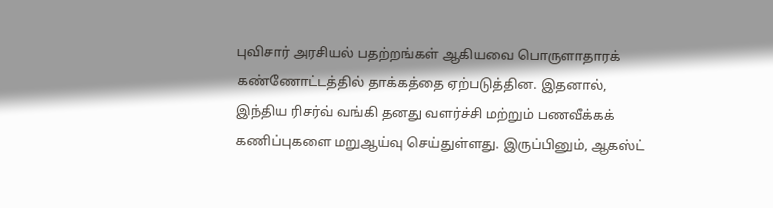புவிசார் அரசியல் பதற்றங்கள் ஆகியவை பொருளாதாரக் கண்ணோட்டத்தில் தாக்கத்தை ஏற்படுத்தின. இதனால், இந்திய ரிசர்வ் வங்கி தனது வளர்ச்சி மற்றும் பணவீக்கக் கணிப்புகளை மறுஆய்வு செய்துள்ளது. இருப்பினும், ஆகஸ்ட்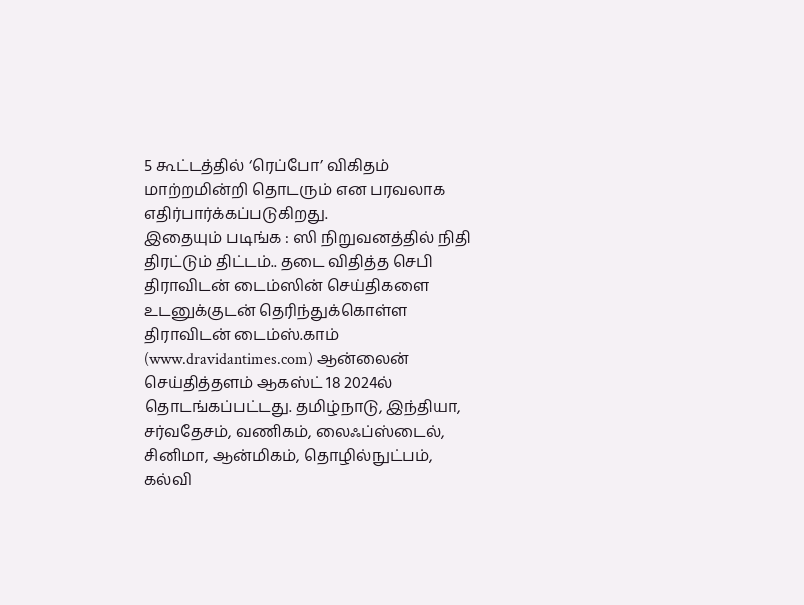5 கூட்டத்தில் ‘ரெப்போ’ விகிதம் மாற்றமின்றி தொடரும் என பரவலாக எதிர்பார்க்கப்படுகிறது.
இதையும் படிங்க : ஸி நிறுவனத்தில் நிதி திரட்டும் திட்டம்.. தடை விதித்த செபி
திராவிடன் டைம்ஸின் செய்திகளை உடனுக்குடன் தெரிந்துக்கொள்ள
திராவிடன் டைம்ஸ்.காம் (www.dravidantimes.com) ஆன்லைன் செய்தித்தளம் ஆகஸ்ட் 18 2024ல் தொடங்கப்பட்டது. தமிழ்நாடு, இந்தியா, சர்வதேசம், வணிகம், லைஃப்ஸ்டைல், சினிமா, ஆன்மிகம், தொழில்நுட்பம், கல்வி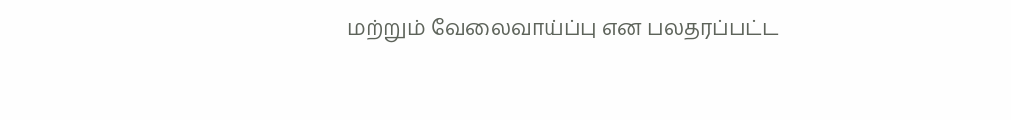மற்றும் வேலைவாய்ப்பு என பலதரப்பட்ட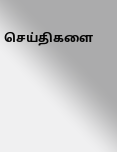செய்திகளை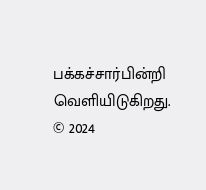பக்கச்சார்பின்றி வெளியிடுகிறது.
© 2024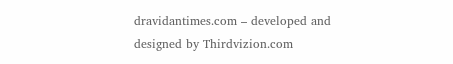dravidantimes.com – developed and designed by Thirdvizion.com